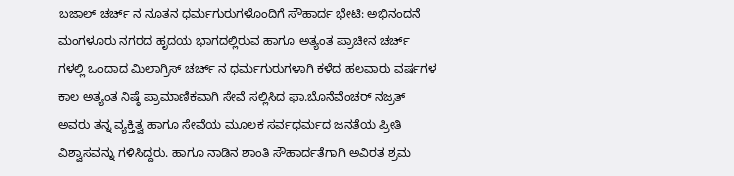ಬಜಾಲ್ ಚರ್ಚ್ ನ ನೂತನ ಧರ್ಮಗುರುಗಳೊಂದಿಗೆ ಸೌಹಾರ್ದ ಭೇಟಿ: ಅಭಿನಂದನೆ
ಮಂಗಳೂರು ನಗರದ ಹೃದಯ ಭಾಗದಲ್ಲಿರುವ ಹಾಗೂ ಅತ್ಯಂತ ಪ್ರಾಚೀನ ಚರ್ಚ್ ಗಳಲ್ಲಿ ಒಂದಾದ ಮಿಲಾಗ್ರಿಸ್ ಚರ್ಚ್ ನ ಧರ್ಮಗುರುಗಳಾಗಿ ಕಳೆದ ಹಲವಾರು ವರ್ಷಗಳ ಕಾಲ ಅತ್ಯಂತ ನಿಷ್ಠೆ ಪ್ರಾಮಾಣಿಕವಾಗಿ ಸೇವೆ ಸಲ್ಲಿಸಿದ ಫಾ.ಬೊನೆವೆಂಚರ್ ನಜ್ರತ್ ಅವರು ತನ್ನ ವ್ಯಕ್ತಿತ್ವ ಹಾಗೂ ಸೇವೆಯ ಮೂಲಕ ಸರ್ವಧರ್ಮದ ಜನತೆಯ ಪ್ರೀತಿ ವಿಶ್ವಾಸವನ್ನು ಗಳಿಸಿದ್ದರು. ಹಾಗೂ ನಾಡಿನ ಶಾಂತಿ ಸೌಹಾರ್ದತೆಗಾಗಿ ಅವಿರತ ಶ್ರಮ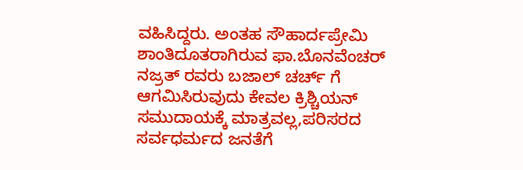ವಹಿಸಿದ್ದರು. ಅಂತಹ ಸೌಹಾರ್ದಪ್ರೇಮಿ ಶಾಂತಿದೂತರಾಗಿರುವ ಫಾ.ಬೊನವೆಂಚರ್ ನಜ್ರತ್ ರವರು ಬಜಾಲ್ ಚರ್ಚ್ ಗೆ ಆಗಮಿಸಿರುವುದು ಕೇವಲ ಕ್ರಿಶ್ಚಿಯನ್ ಸಮುದಾಯಕ್ಕೆ ಮಾತ್ರವಲ್ಲ,ಪರಿಸರದ ಸರ್ವಧರ್ಮದ ಜನತೆಗೆ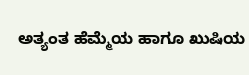ಅತ್ಯಂತ ಹೆಮ್ಮೆಯ ಹಾಗೂ ಖುಷಿಯ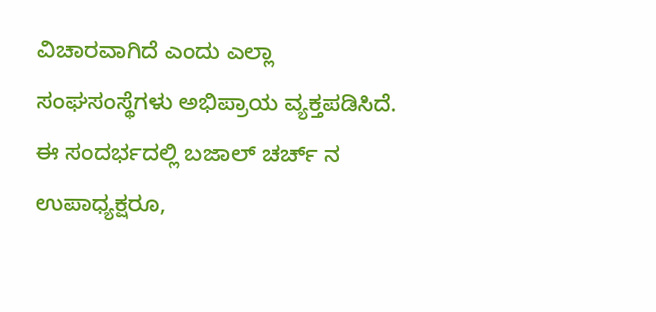ವಿಚಾರವಾಗಿದೆ ಎಂದು ಎಲ್ಲಾ ಸಂಘಸಂಸ್ಥೆಗಳು ಅಭಿಪ್ರಾಯ ವ್ಯಕ್ತಪಡಿಸಿದೆ.
ಈ ಸಂದರ್ಭದಲ್ಲಿ ಬಜಾಲ್ ಚರ್ಚ್ ನ ಉಪಾಧ್ಯಕ್ಷರೂ,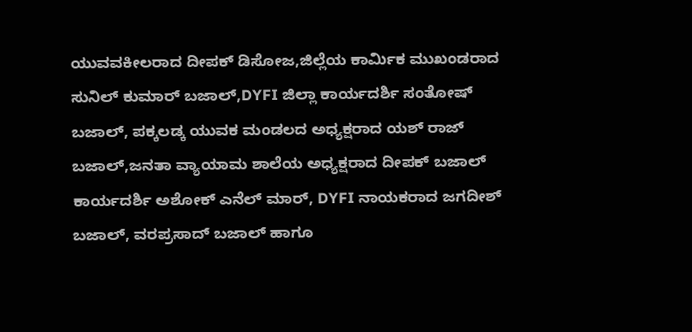ಯುವವಕೀಲರಾದ ದೀಪಕ್ ಡಿಸೋಜ,ಜಿಲ್ಲೆಯ ಕಾರ್ಮಿಕ ಮುಖಂಡರಾದ ಸುನಿಲ್ ಕುಮಾರ್ ಬಜಾಲ್,DYFI ಜಿಲ್ಲಾ ಕಾರ್ಯದರ್ಶಿ ಸಂತೋಷ್ ಬಜಾಲ್, ಪಕ್ಕಲಡ್ಕ ಯುವಕ ಮಂಡಲದ ಅಧ್ಯಕ್ಷರಾದ ಯಶ್ ರಾಜ್ ಬಜಾಲ್,ಜನತಾ ವ್ಯಾಯಾಮ ಶಾಲೆಯ ಅಧ್ಯಕ್ಷರಾದ ದೀಪಕ್ ಬಜಾಲ್ ಕಾರ್ಯದರ್ಶಿ ಅಶೋಕ್ ಎನೆಲ್ ಮಾರ್, DYFI ನಾಯಕರಾದ ಜಗದೀಶ್ ಬಜಾಲ್, ವರಪ್ರಸಾದ್ ಬಜಾಲ್ ಹಾಗೂ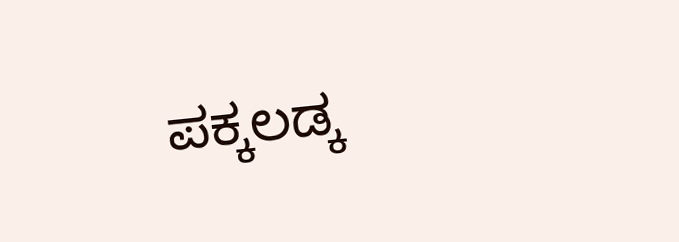ಪಕ್ಕಲಡ್ಕ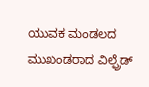ಯುವಕ ಮಂಡಲದ ಮುಖಂಡರಾದ ವಿಲ್ಫ್ರೆಡ್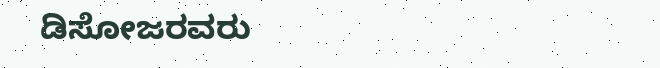ಡಿಸೋಜರವರು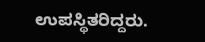ಉಪಸ್ಥಿತರಿದ್ದರು.